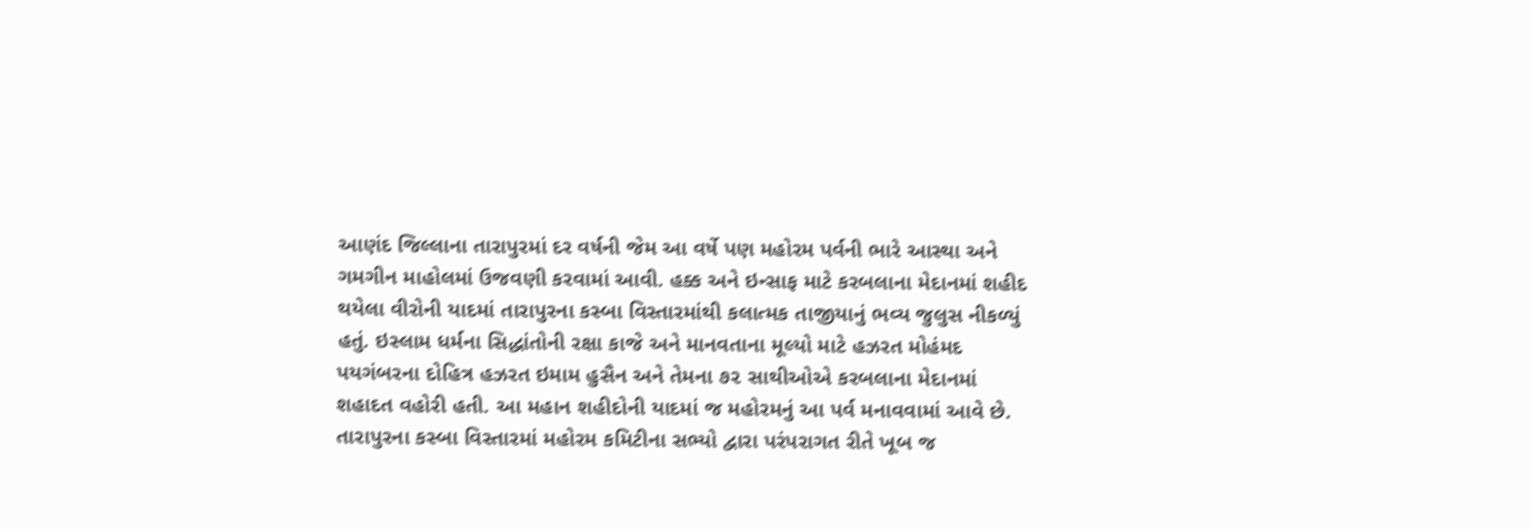આણંદ જિલ્લાના તારાપુરમાં દર વર્ષની જેમ આ વર્ષે પણ મહોરમ પર્વની ભારે આસ્થા અને ગમગીન માહોલમાં ઉજવણી કરવામાં આવી. હક્ક અને ઇન્સાફ માટે કરબલાના મેદાનમાં શહીદ થયેલા વીરોની યાદમાં તારાપુરના કસ્બા વિસ્તારમાંથી કલાત્મક તાજીયાનું ભવ્ય જુલુસ નીકળ્યું હતું. ઇસ્લામ ધર્મના સિદ્ધાંતોની રક્ષા કાજે અને માનવતાના મૂલ્યો માટે હઝરત મોહંમદ પયગંબરના દોહિત્ર હઝરત ઇમામ હુસૈન અને તેમના ૭૨ સાથીઓએ કરબલાના મેદાનમાં શહાદત વહોરી હતી. આ મહાન શહીદોની યાદમાં જ મહોરમનું આ પર્વ મનાવવામાં આવે છે. તારાપુરના કસ્બા વિસ્તારમાં મહોરમ કમિટીના સભ્યો દ્વારા પરંપરાગત રીતે ખૂબ જ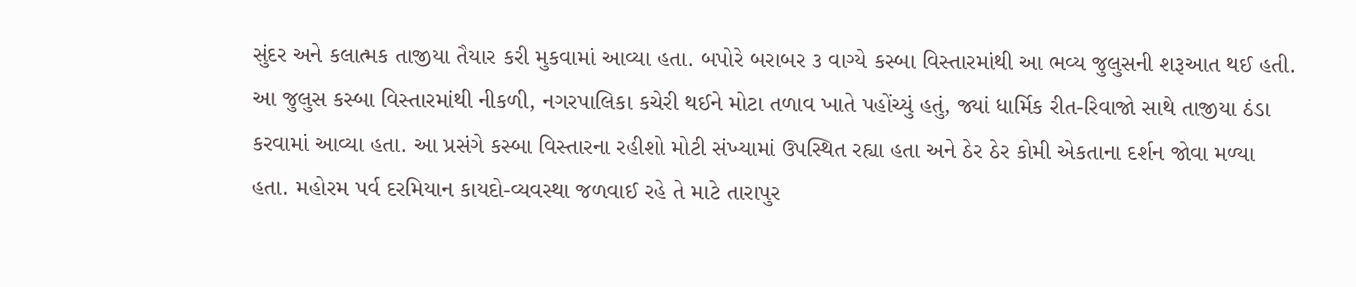સુંદર અને કલાત્મક તાજીયા તૈયાર કરી મુકવામાં આવ્યા હતા. બપોરે બરાબર ૩ વાગ્યે કસ્બા વિસ્તારમાંથી આ ભવ્ય જુલુસની શરૂઆત થઈ હતી. આ જુલુસ કસ્બા વિસ્તારમાંથી નીકળી, નગરપાલિકા કચેરી થઈને મોટા તળાવ ખાતે પહોંચ્યું હતું, જ્યાં ધાર્મિક રીત-રિવાજો સાથે તાજીયા ઠંડા કરવામાં આવ્યા હતા. આ પ્રસંગે કસ્બા વિસ્તારના રહીશો મોટી સંખ્યામાં ઉપસ્થિત રહ્યા હતા અને ઠેર ઠેર કોમી એકતાના દર્શન જોવા મળ્યા હતા. મહોરમ પર્વ દરમિયાન કાયદો-વ્યવસ્થા જળવાઈ રહે તે માટે તારાપુર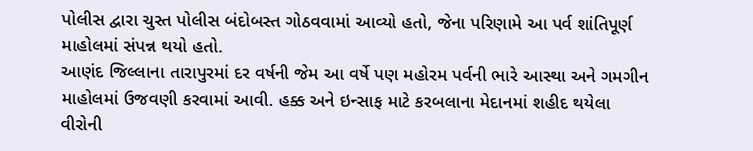પોલીસ દ્વારા ચુસ્ત પોલીસ બંદોબસ્ત ગોઠવવામાં આવ્યો હતો, જેના પરિણામે આ પર્વ શાંતિપૂર્ણ માહોલમાં સંપન્ન થયો હતો.
આણંદ જિલ્લાના તારાપુરમાં દર વર્ષની જેમ આ વર્ષે પણ મહોરમ પર્વની ભારે આસ્થા અને ગમગીન માહોલમાં ઉજવણી કરવામાં આવી. હક્ક અને ઇન્સાફ માટે કરબલાના મેદાનમાં શહીદ થયેલા વીરોની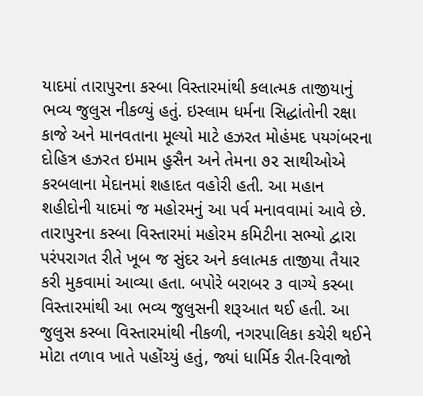યાદમાં તારાપુરના કસ્બા વિસ્તારમાંથી કલાત્મક તાજીયાનું ભવ્ય જુલુસ નીકળ્યું હતું. ઇસ્લામ ધર્મના સિદ્ધાંતોની રક્ષા કાજે અને માનવતાના મૂલ્યો માટે હઝરત મોહંમદ પયગંબરના દોહિત્ર હઝરત ઇમામ હુસૈન અને તેમના ૭૨ સાથીઓએ કરબલાના મેદાનમાં શહાદત વહોરી હતી. આ મહાન શહીદોની યાદમાં જ મહોરમનું આ પર્વ મનાવવામાં આવે છે. તારાપુરના કસ્બા વિસ્તારમાં મહોરમ કમિટીના સભ્યો દ્વારા પરંપરાગત રીતે ખૂબ જ સુંદર અને કલાત્મક તાજીયા તૈયાર કરી મુકવામાં આવ્યા હતા. બપોરે બરાબર ૩ વાગ્યે કસ્બા વિસ્તારમાંથી આ ભવ્ય જુલુસની શરૂઆત થઈ હતી. આ જુલુસ કસ્બા વિસ્તારમાંથી નીકળી, નગરપાલિકા કચેરી થઈને મોટા તળાવ ખાતે પહોંચ્યું હતું, જ્યાં ધાર્મિક રીત-રિવાજો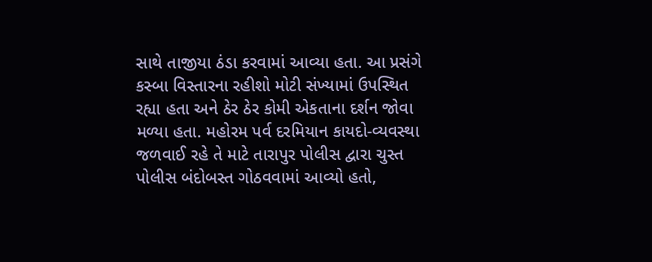સાથે તાજીયા ઠંડા કરવામાં આવ્યા હતા. આ પ્રસંગે કસ્બા વિસ્તારના રહીશો મોટી સંખ્યામાં ઉપસ્થિત રહ્યા હતા અને ઠેર ઠેર કોમી એકતાના દર્શન જોવા મળ્યા હતા. મહોરમ પર્વ દરમિયાન કાયદો-વ્યવસ્થા જળવાઈ રહે તે માટે તારાપુર પોલીસ દ્વારા ચુસ્ત પોલીસ બંદોબસ્ત ગોઠવવામાં આવ્યો હતો,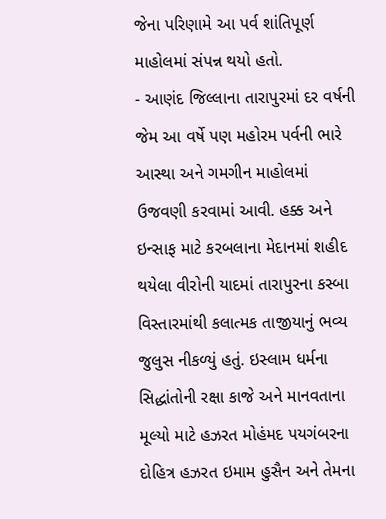જેના પરિણામે આ પર્વ શાંતિપૂર્ણ માહોલમાં સંપન્ન થયો હતો.
- આણંદ જિલ્લાના તારાપુરમાં દર વર્ષની જેમ આ વર્ષે પણ મહોરમ પર્વની ભારે આસ્થા અને ગમગીન માહોલમાં ઉજવણી કરવામાં આવી. હક્ક અને ઇન્સાફ માટે કરબલાના મેદાનમાં શહીદ થયેલા વીરોની યાદમાં તારાપુરના કસ્બા વિસ્તારમાંથી કલાત્મક તાજીયાનું ભવ્ય જુલુસ નીકળ્યું હતું. ઇસ્લામ ધર્મના સિદ્ધાંતોની રક્ષા કાજે અને માનવતાના મૂલ્યો માટે હઝરત મોહંમદ પયગંબરના દોહિત્ર હઝરત ઇમામ હુસૈન અને તેમના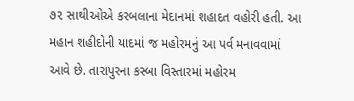૭૨ સાથીઓએ કરબલાના મેદાનમાં શહાદત વહોરી હતી. આ મહાન શહીદોની યાદમાં જ મહોરમનું આ પર્વ મનાવવામાં આવે છે. તારાપુરના કસ્બા વિસ્તારમાં મહોરમ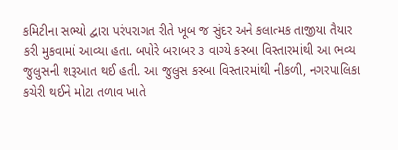કમિટીના સભ્યો દ્વારા પરંપરાગત રીતે ખૂબ જ સુંદર અને કલાત્મક તાજીયા તૈયાર કરી મુકવામાં આવ્યા હતા. બપોરે બરાબર ૩ વાગ્યે કસ્બા વિસ્તારમાંથી આ ભવ્ય જુલુસની શરૂઆત થઈ હતી. આ જુલુસ કસ્બા વિસ્તારમાંથી નીકળી, નગરપાલિકા કચેરી થઈને મોટા તળાવ ખાતે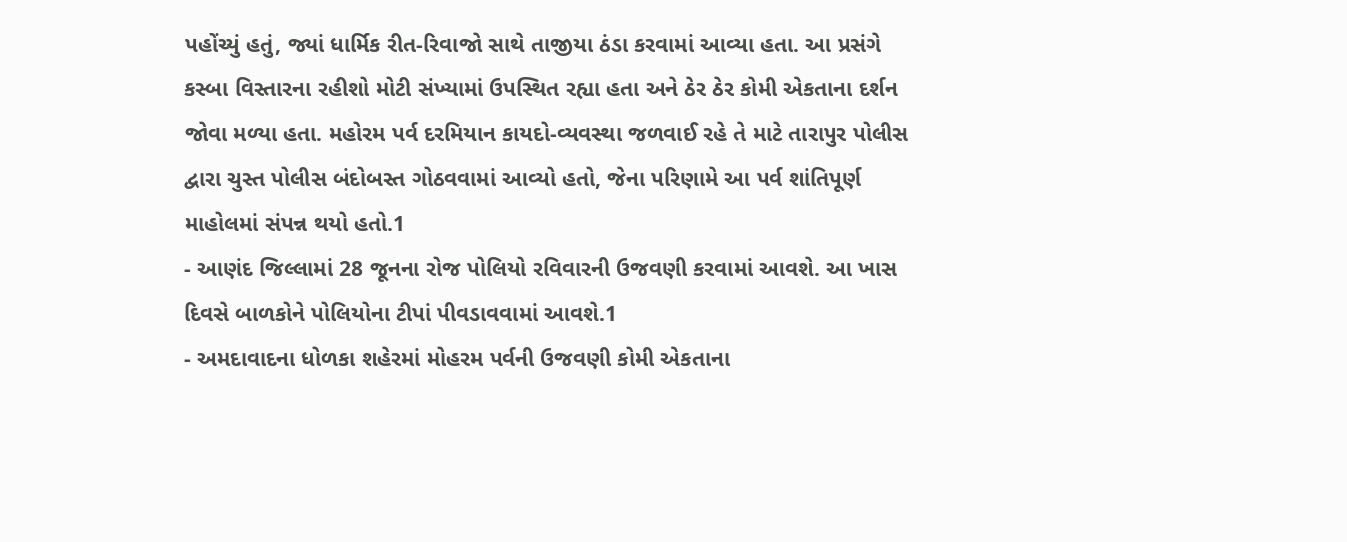પહોંચ્યું હતું, જ્યાં ધાર્મિક રીત-રિવાજો સાથે તાજીયા ઠંડા કરવામાં આવ્યા હતા. આ પ્રસંગે કસ્બા વિસ્તારના રહીશો મોટી સંખ્યામાં ઉપસ્થિત રહ્યા હતા અને ઠેર ઠેર કોમી એકતાના દર્શન જોવા મળ્યા હતા. મહોરમ પર્વ દરમિયાન કાયદો-વ્યવસ્થા જળવાઈ રહે તે માટે તારાપુર પોલીસ દ્વારા ચુસ્ત પોલીસ બંદોબસ્ત ગોઠવવામાં આવ્યો હતો, જેના પરિણામે આ પર્વ શાંતિપૂર્ણ માહોલમાં સંપન્ન થયો હતો.1
- આણંદ જિલ્લામાં 28 જૂનના રોજ પોલિયો રવિવારની ઉજવણી કરવામાં આવશે. આ ખાસ દિવસે બાળકોને પોલિયોના ટીપાં પીવડાવવામાં આવશે.1
- અમદાવાદના ધોળકા શહેરમાં મોહરમ પર્વની ઉજવણી કોમી એકતાના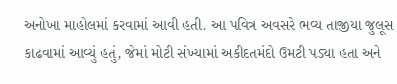અનોખા માહોલમાં કરવામાં આવી હતી. આ પવિત્ર અવસરે ભવ્ય તાજીયા જુલૂસ કાઢવામાં આવ્યું હતું, જેમાં મોટી સંખ્યામાં અકીદતમંદો ઉમટી પડ્યા હતા અને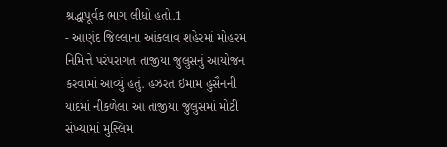શ્રદ્ધાપૂર્વક ભાગ લીધો હતો.1
- આણંદ જિલ્લાના આંકલાવ શહેરમાં મોહરમ નિમિત્તે પરંપરાગત તાજીયા જુલુસનું આયોજન કરવામાં આવ્યું હતું. હઝરત ઇમામ હુસૈનની યાદમાં નીકળેલા આ તાજીયા જુલુસમાં મોટી સંખ્યામાં મુસ્લિમ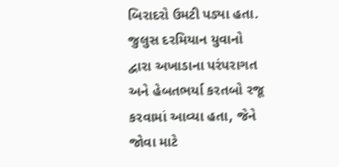બિરાદરો ઉમટી પડ્યા હતા. જુલુસ દરમિયાન યુવાનો દ્વારા અખાડાના પરંપરાગત અને હેબતભર્યા કરતબો રજૂ કરવામાં આવ્યા હતા, જેને જોવા માટે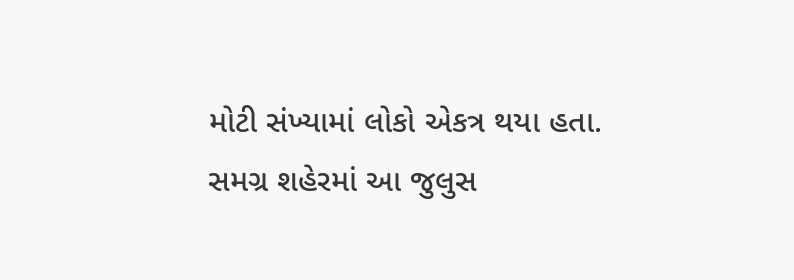મોટી સંખ્યામાં લોકો એકત્ર થયા હતા. સમગ્ર શહેરમાં આ જુલુસ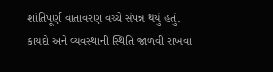શાંતિપૂર્ણ વાતાવરણ વચ્ચે સંપન્ન થયું હતું. કાયદો અને વ્યવસ્થાની સ્થિતિ જાળવી રાખવા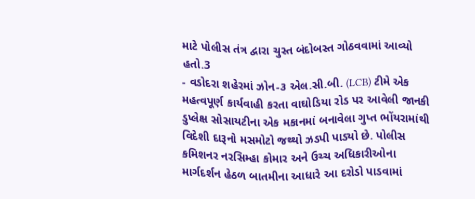માટે પોલીસ તંત્ર દ્વારા ચુસ્ત બંદોબસ્ત ગોઠવવામાં આવ્યો હતો.3
- વડોદરા શહેરમાં ઝોન-૩ એલ.સી.બી. (LCB) ટીમે એક મહત્વપૂર્ણ કાર્યવાહી કરતા વાઘોડિયા રોડ પર આવેલી જાનકી ડુપ્લેક્ષ સોસાયટીના એક મકાનમાં બનાવેલા ગુપ્ત ભોંયરામાંથી વિદેશી દારૂનો મસમોટો જથ્થો ઝડપી પાડ્યો છે. પોલીસ કમિશનર નરસિમ્હા કોમાર અને ઉચ્ચ અધિકારીઓના માર્ગદર્શન હેઠળ બાતમીના આધારે આ દરોડો પાડવામાં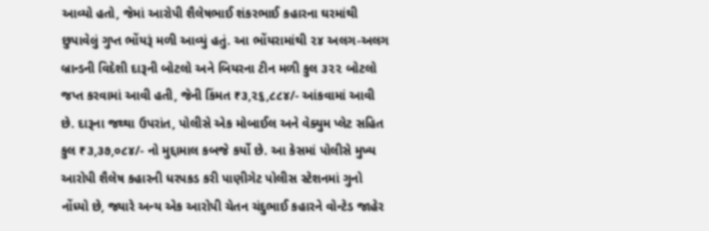આવ્યો હતો, જેમાં આરોપી શૈલેષભાઈ શંકરભાઈ કહારના ઘરમાંથી છુપાવેલું ગુપ્ત ભોંયરૂં મળી આવ્યું હતું. આ ભોંયરામાંથી ૨૪ અલગ-અલગ બ્રાન્ડની વિદેશી દારૂની બોટલો અને બિયરના ટીન મળી કુલ ૩૨૨ બોટલો જપ્ત કરવામાં આવી હતી, જેની કિંમત ₹૩,૨૬,૮૮૪/- આંકવામાં આવી છે. દારૂના જથ્થા ઉપરાંત, પોલીસે એક મોબાઈલ અને વેક્યુમ પ્લેટ સહિત કુલ ₹૩,૩૭,૦૮૪/- નો મુદ્દામાલ કબજે કર્યો છે. આ કેસમાં પોલીસે મુખ્ય આરોપી શૈલેષ કહારની ધરપકડ કરી પાણીગેટ પોલીસ સ્ટેશનમાં ગુનો નોંધ્યો છે, જ્યારે અન્ય એક આરોપી ચેતન ચંદુભાઈ કહારને વોન્ટેડ જાહેર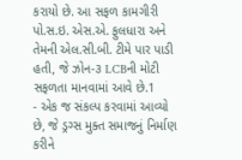કરાયો છે. આ સફળ કામગીરી પો.સ.ઇ. એસ.એ. ફુલધારા અને તેમની એલ.સી.બી. ટીમે પાર પાડી હતી, જે ઝોન-૩ LCBની મોટી સફળતા માનવામાં આવે છે.1
- એક જ સંકલ્પ કરવામાં આવ્યો છે, જે ડ્રગ્સ મુક્ત સમાજનું નિર્માણ કરીને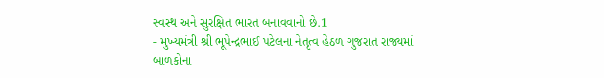સ્વસ્થ અને સુરક્ષિત ભારત બનાવવાનો છે.1
- મુખ્યમંત્રી શ્રી ભૂપેન્દ્રભાઈ પટેલના નેતૃત્વ હેઠળ ગુજરાત રાજ્યમાં બાળકોના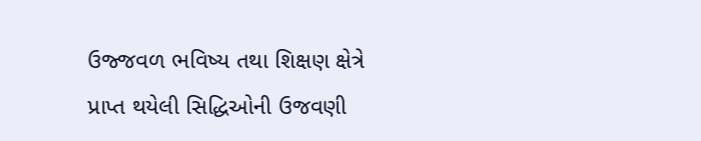ઉજ્જવળ ભવિષ્ય તથા શિક્ષણ ક્ષેત્રે પ્રાપ્ત થયેલી સિદ્ધિઓની ઉજવણી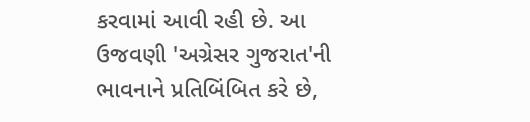કરવામાં આવી રહી છે. આ ઉજવણી 'અગ્રેસર ગુજરાત'ની ભાવનાને પ્રતિબિંબિત કરે છે,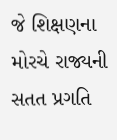જે શિક્ષણના મોરચે રાજ્યની સતત પ્રગતિ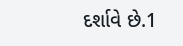દર્શાવે છે.1